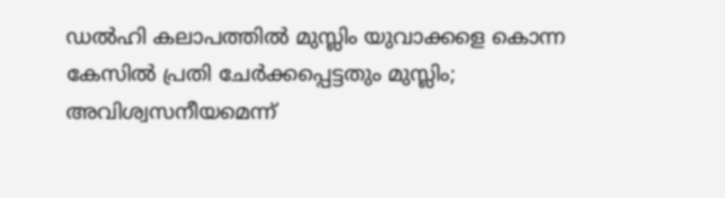ഡല്‍ഹി കലാപത്തില്‍ മുസ്ലിം യുവാക്കളെ കൊന്ന കേസില്‍ പ്രതി ചേര്‍ക്കപ്പെട്ടതും മുസ്ലിം; അവിശ്വസനീയമെന്ന്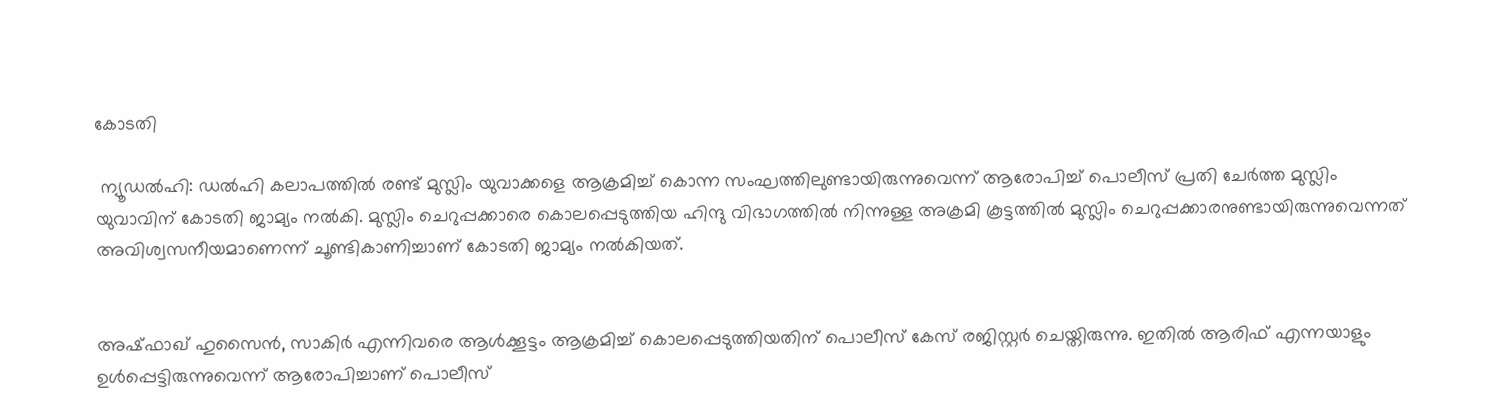കോടതി

 ന്യൂഡല്‍ഹി: ഡല്‍ഹി കലാപത്തില്‍ രണ്ട് മുസ്ലിം യുവാക്കളെ ആക്രമിച്ച്‌ കൊന്ന സംഘത്തിലുണ്ടായിരുന്നുവെന്ന് ആരോപിച്ച്‌ പൊലീസ് പ്രതി ചേര്‍ത്ത മുസ്ലിം യുവാവിന് കോടതി ജാമ്യം നല്‍കി. മുസ്ലിം ചെറുപ്പക്കാരെ കൊലപ്പെടുത്തിയ ഹിന്ദു വിഭാഗത്തില്‍ നിന്നുള്ള അക്രമി കൂട്ടത്തില്‍ മുസ്ലിം ചെറുപ്പക്കാരനുണ്ടായിരുന്നുവെന്നത് അവിശ്വസനീയമാണെന്ന് ചൂണ്ടികാണിച്ചാണ് കോടതി ജാമ്യം നല്‍കിയത്.


അഷ്ഫാഖ് ഹുസൈന്‍, സാകിര്‍ എന്നിവരെ ആള്‍ക്കൂട്ടം ആക്രമിച്ച്‌ കൊലപ്പെടുത്തിയതിന് പൊലീസ് കേസ് രജിസ്റ്റര്‍ ചെയ്തിരുന്നു. ഇതില്‍ ആരിഫ് എന്നയാളും ഉള്‍പ്പെട്ടിരുന്നുവെന്ന് ആരോപിച്ചാണ് പൊലീസ്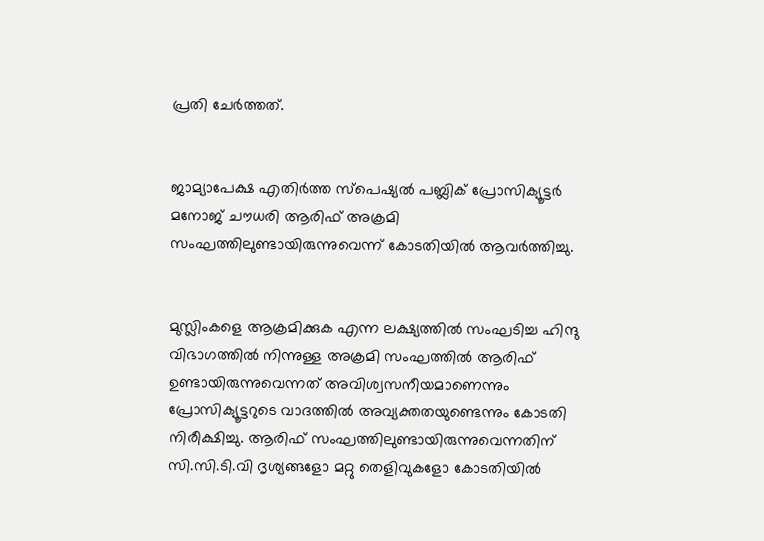പ്രതി ചേര്‍ത്തത്.


ജാമ്യാപേക്ഷ എതിര്‍ത്ത സ്പെഷ്യല്‍ പബ്ലിക് പ്രോസിക്യൂട്ടര്‍ മനോജ് ചൗധരി ആരിഫ് അക്രമി സംഘത്തിലുണ്ടായിരുന്നുവെന്ന് കോടതിയില്‍ ആവര്‍ത്തിച്ചു.


മുസ്ലിംകളെ ആക്രമിക്കുക എന്ന ലക്ഷ്യത്തില്‍ സംഘടിച്ച ഹിന്ദു വിഭാഗത്തില്‍ നിന്നുള്ള അക്രമി സംഘത്തില്‍ ആരിഫ് ഉണ്ടായിരുന്നുവെന്നത് അവിശ്വസനീയമാണെന്നും പ്രോസിക്യൂട്ടറുടെ വാദത്തില്‍ അവ്യക്തതയുണ്ടെന്നും കോടതി നിരീക്ഷിച്ചു. ആരിഫ് സംഘത്തിലുണ്ടായിരുന്നുവെന്നതിന് സി.സി.ടി.വി ദൃശ്യങ്ങളോ മറ്റു തെളിവുകളോ കോടതിയില്‍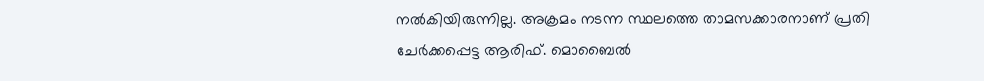നല്‍കിയിരുന്നില്ല. അക്രമം നടന്ന സ്ഥലത്തെ താമസക്കാരനാണ് പ്രതി ചേര്‍ക്കപ്പെട്ട ആരിഫ്. മൊബൈല്‍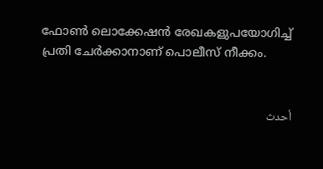ഫോണ്‍ ലൊക്കേഷന്‍ രേഖകളുപയോഗിച്ച്‌ പ്രതി ചേര്‍ക്കാനാണ് പൊലീസ് നീക്കം.


أحدث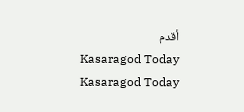أقدم
Kasaragod Today
Kasaragod Today